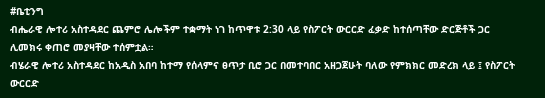#ቤቲንግ
ብሔራዊ ሎተሪ አስተዳደር ጨምሮ ሌሎችም ተቋማት ነገ ከጥዋቱ 2:30 ላይ የስፖርት ውርርድ ፈቃድ ከተሰጣቸው ድርጅቶች ጋር ሊመክሩ ቀጠሮ መያዛቸው ተሰምቷል።
ብሄራዊ ሎተሪ አስተዳደር ከአዲስ አበባ ከተማ የሰላምና ፀጥታ ቢሮ ጋር በመተባበር አዘጋጀሁት ባለው የምክክር መድረክ ላይ ፤ የስፖርት ውርርድ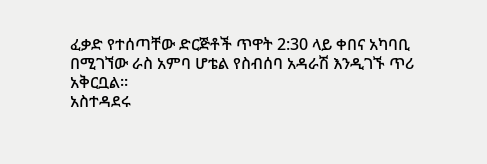ፈቃድ የተሰጣቸው ድርጅቶች ጥዋት 2:30 ላይ ቀበና አካባቢ በሚገኘው ራስ አምባ ሆቴል የስብሰባ አዳራሽ እንዲገኙ ጥሪ አቅርቧል።
አስተዳደሩ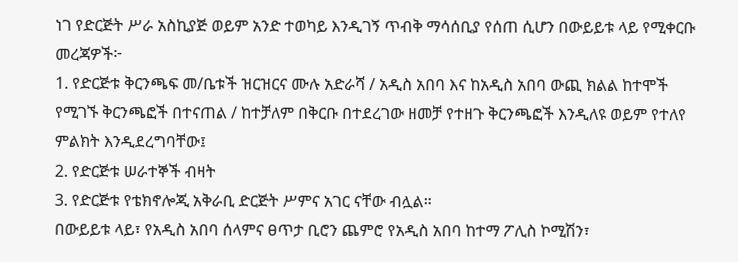ነገ የድርጅት ሥራ አስኪያጅ ወይም አንድ ተወካይ እንዲገኝ ጥብቅ ማሳሰቢያ የሰጠ ሲሆን በውይይቱ ላይ የሚቀርቡ መረጃዎች፦
1. የድርጅቱ ቅርንጫፍ መ/ቤቱች ዝርዝርና ሙሉ አድራሻ / አዲስ አበባ እና ከአዲስ አበባ ውጪ ክልል ከተሞች የሚገኙ ቅርንጫፎች በተናጠል / ከተቻለም በቅርቡ በተደረገው ዘመቻ የተዘጉ ቅርንጫፎች እንዲለዩ ወይም የተለየ ምልክት እንዲደረግባቸው፤
2. የድርጅቱ ሠራተኞች ብዛት
3. የድርጅቱ የቴክኖሎጂ አቅራቢ ድርጅት ሥምና አገር ናቸው ብሏል።
በውይይቱ ላይ፣ የአዲስ አበባ ሰላምና ፀጥታ ቢሮን ጨምሮ የአዲስ አበባ ከተማ ፖሊስ ኮሚሽን፣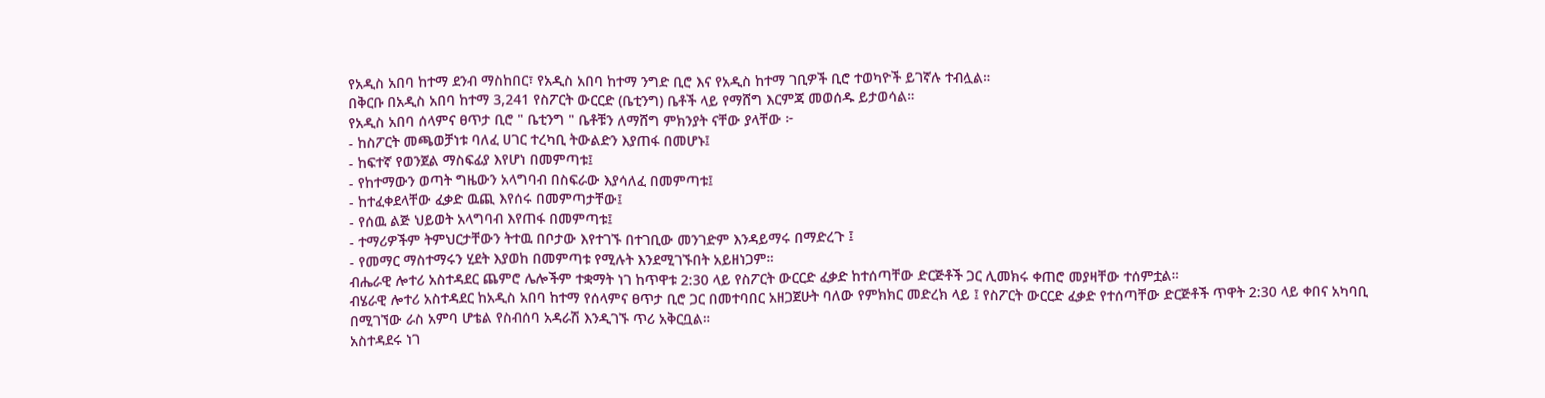የአዲስ አበባ ከተማ ደንብ ማስከበር፣ የአዲስ አበባ ከተማ ንግድ ቢሮ እና የአዲስ ከተማ ገቢዎች ቢሮ ተወካዮች ይገኛሉ ተብሏል።
በቅርቡ በአዲስ አበባ ከተማ 3,241 የስፖርት ውርርድ (ቤቲንግ) ቤቶች ላይ የማሸግ እርምጃ መወሰዱ ይታወሳል።
የአዲስ አበባ ሰላምና ፀጥታ ቢሮ " ቤቲንግ " ቤቶቹን ለማሸግ ምክንያት ናቸው ያላቸው ፦
- ከስፖርት መጫወቻነቱ ባለፈ ሀገር ተረካቢ ትውልድን እያጠፋ በመሆኑ፤
- ከፍተኛ የወንጀል ማስፍፊያ እየሆነ በመምጣቱ፤
- የከተማውን ወጣት ግዜውን አላግባብ በስፍራው እያሳለፈ በመምጣቱ፤
- ከተፈቀደላቸው ፈቃድ ዉጪ እየሰሩ በመምጣታቸው፤
- የሰዉ ልጅ ህይወት አላግባብ እየጠፋ በመምጣቱ፤
- ተማሪዎችም ትምህርታቸውን ትተዉ በቦታው እየተገኙ በተገቢው መንገድም እንዳይማሩ በማድረጉ ፤
- የመማር ማስተማሩን ሂደት እያወከ በመምጣቱ የሚሉት እንደሚገኙበት አይዘነጋም።
ብሔራዊ ሎተሪ አስተዳደር ጨምሮ ሌሎችም ተቋማት ነገ ከጥዋቱ 2:30 ላይ የስፖርት ውርርድ ፈቃድ ከተሰጣቸው ድርጅቶች ጋር ሊመክሩ ቀጠሮ መያዛቸው ተሰምቷል።
ብሄራዊ ሎተሪ አስተዳደር ከአዲስ አበባ ከተማ የሰላምና ፀጥታ ቢሮ ጋር በመተባበር አዘጋጀሁት ባለው የምክክር መድረክ ላይ ፤ የስፖርት ውርርድ ፈቃድ የተሰጣቸው ድርጅቶች ጥዋት 2:30 ላይ ቀበና አካባቢ በሚገኘው ራስ አምባ ሆቴል የስብሰባ አዳራሽ እንዲገኙ ጥሪ አቅርቧል።
አስተዳደሩ ነገ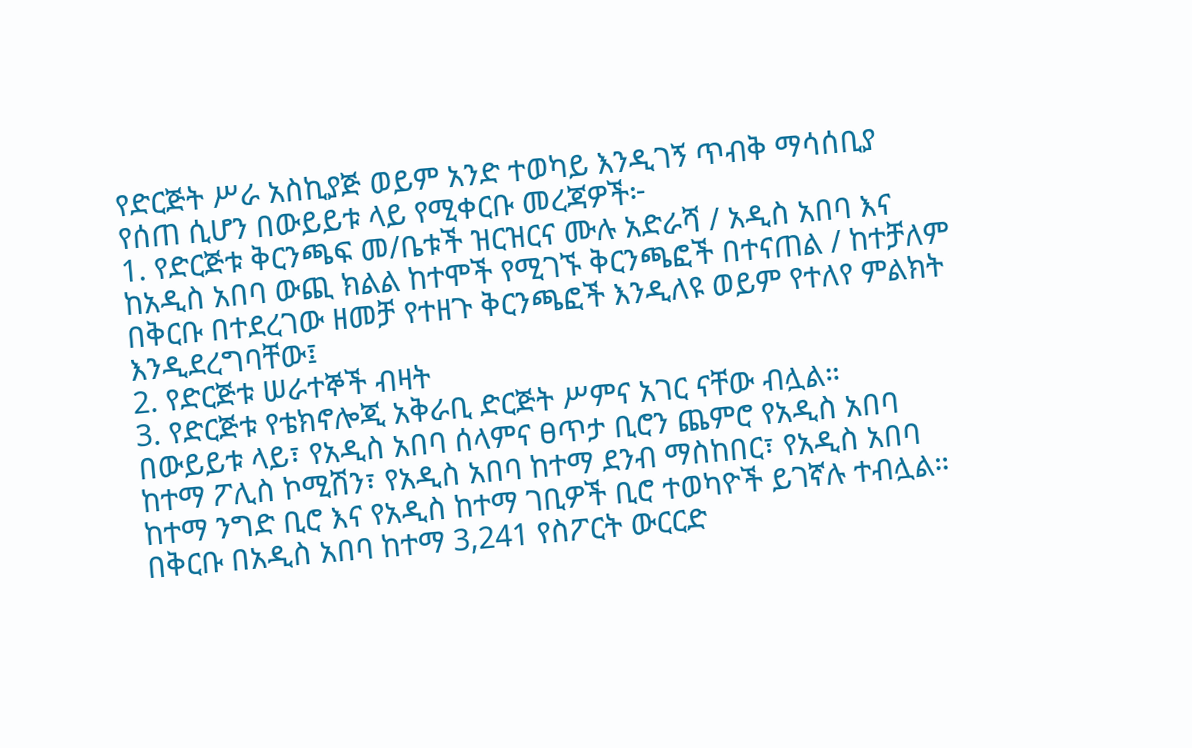የድርጅት ሥራ አስኪያጅ ወይም አንድ ተወካይ እንዲገኝ ጥብቅ ማሳሰቢያ የሰጠ ሲሆን በውይይቱ ላይ የሚቀርቡ መረጃዎች፦
1. የድርጅቱ ቅርንጫፍ መ/ቤቱች ዝርዝርና ሙሉ አድራሻ / አዲስ አበባ እና ከአዲስ አበባ ውጪ ክልል ከተሞች የሚገኙ ቅርንጫፎች በተናጠል / ከተቻለም በቅርቡ በተደረገው ዘመቻ የተዘጉ ቅርንጫፎች እንዲለዩ ወይም የተለየ ምልክት እንዲደረግባቸው፤
2. የድርጅቱ ሠራተኞች ብዛት
3. የድርጅቱ የቴክኖሎጂ አቅራቢ ድርጅት ሥምና አገር ናቸው ብሏል።
በውይይቱ ላይ፣ የአዲስ አበባ ሰላምና ፀጥታ ቢሮን ጨምሮ የአዲስ አበባ ከተማ ፖሊስ ኮሚሽን፣ የአዲስ አበባ ከተማ ደንብ ማስከበር፣ የአዲስ አበባ ከተማ ንግድ ቢሮ እና የአዲስ ከተማ ገቢዎች ቢሮ ተወካዮች ይገኛሉ ተብሏል።
በቅርቡ በአዲስ አበባ ከተማ 3,241 የስፖርት ውርርድ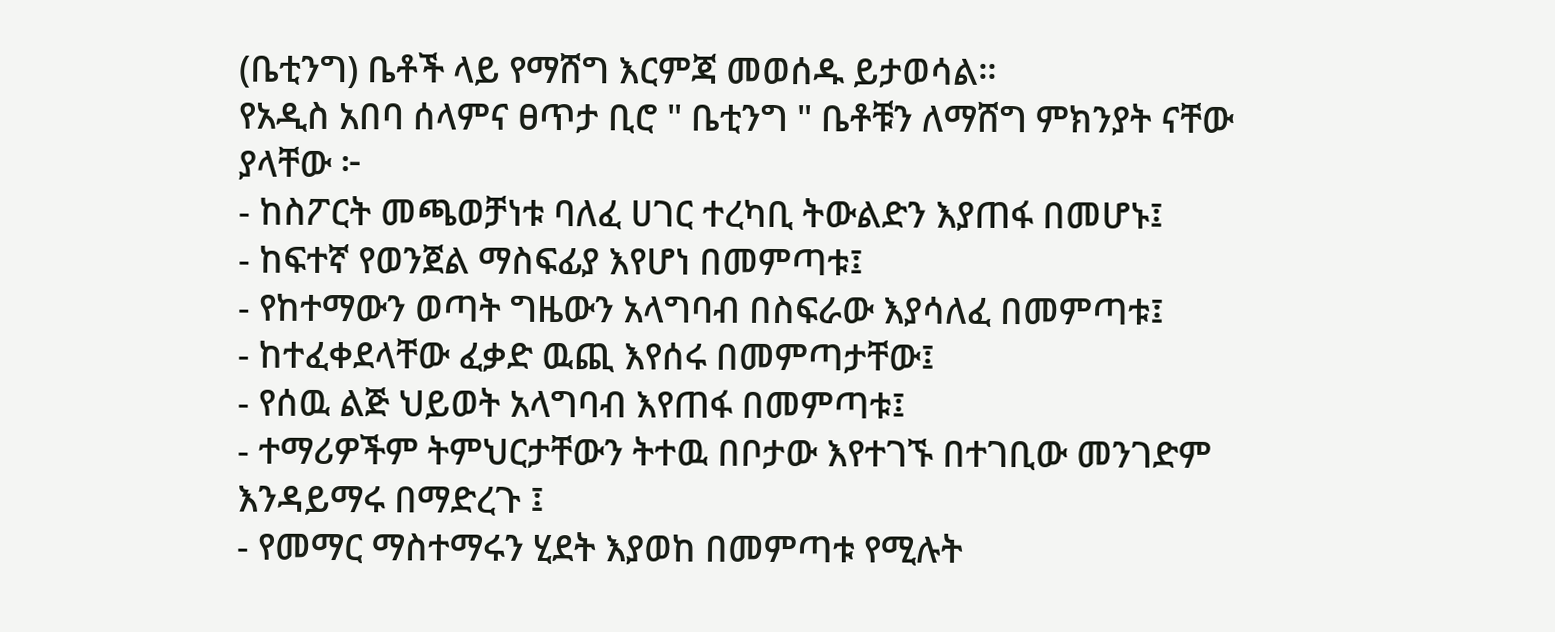(ቤቲንግ) ቤቶች ላይ የማሸግ እርምጃ መወሰዱ ይታወሳል።
የአዲስ አበባ ሰላምና ፀጥታ ቢሮ " ቤቲንግ " ቤቶቹን ለማሸግ ምክንያት ናቸው ያላቸው ፦
- ከስፖርት መጫወቻነቱ ባለፈ ሀገር ተረካቢ ትውልድን እያጠፋ በመሆኑ፤
- ከፍተኛ የወንጀል ማስፍፊያ እየሆነ በመምጣቱ፤
- የከተማውን ወጣት ግዜውን አላግባብ በስፍራው እያሳለፈ በመምጣቱ፤
- ከተፈቀደላቸው ፈቃድ ዉጪ እየሰሩ በመምጣታቸው፤
- የሰዉ ልጅ ህይወት አላግባብ እየጠፋ በመምጣቱ፤
- ተማሪዎችም ትምህርታቸውን ትተዉ በቦታው እየተገኙ በተገቢው መንገድም እንዳይማሩ በማድረጉ ፤
- የመማር ማስተማሩን ሂደት እያወከ በመምጣቱ የሚሉት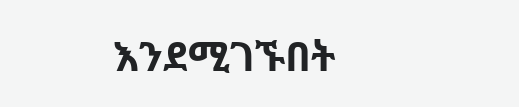እንደሚገኙበት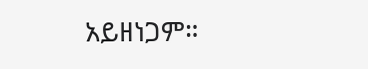አይዘነጋም።